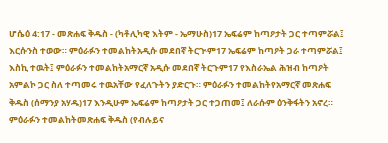ሆሴዕ 4:17 - መጽሐፍ ቅዱስ - (ካቶሊካዊ እትም - ኤማሁስ)17 ኤፍሬም ከጣዖታት ጋር ተጣምሯል፤ እርሱንስ ተወው። ምዕራፉን ተመልከትአዲሱ መደበኛ ትርጒም17 ኤፍሬም ከጣዖት ጋራ ተጣምሯል፤ እስኪ ተዉት፤ ምዕራፉን ተመልከትአማርኛ አዲሱ መደበኛ ትርጉም17 የእስራኤል ሕዝብ ከጣዖት አምልኮ ጋር ስለ ተጣመሩ ተዉአቸው የፈለጉትን ያድርጉ። ምዕራፉን ተመልከትየአማርኛ መጽሐፍ ቅዱስ (ሰማንያ አሃዱ)17 እንዲሁም ኤፍሬም ከጣዖታት ጋር ተጋጠመ፤ ለራሱም ዕንቅፋትን አኖረ። ምዕራፉን ተመልከትመጽሐፍ ቅዱስ (የብሉይና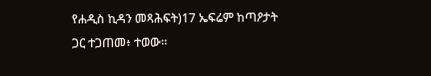የሐዲስ ኪዳን መጻሕፍት)17 ኤፍሬም ከጣዖታት ጋር ተጋጠመ፥ ተወው።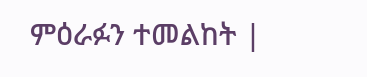ምዕራፉን ተመልከት |